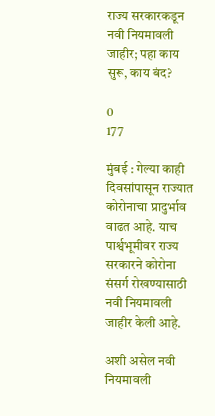राज्य सरकारकडून नवी नियमावली जाहीर; पहा काय सुरू, काय बंद?

0
177

मुंबई : गेल्या काही दिवसांपासून राज्यात कोरोनाचा प्रादुर्भाव वाढत आहे. याच पार्श्वभूमीवर राज्य सरकारने कोरोना संसर्ग रोखण्यासाठी नवी नियमावली जाहीर केली आहे.

अशी असेल नवी नियमावली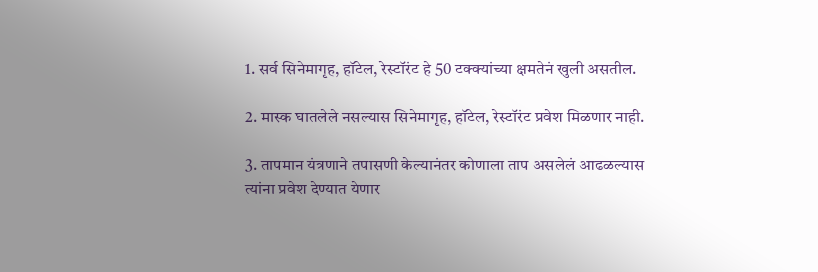1. सर्व सिनेमागृह, हॉटेल, रेस्टॉरंट हे 50 टक्क्यांच्या क्षमतेनं खुली असतील.

2. मास्क घातलेले नसल्यास सिनेमागृह, हॉटेल, रेस्टॉरंट प्रवेश मिळणार नाही.

3. तापमान यंत्रणाने तपासणी केल्यानंतर कोणाला ताप असलेलं आढळल्यास त्यांना प्रवेश देण्यात येणार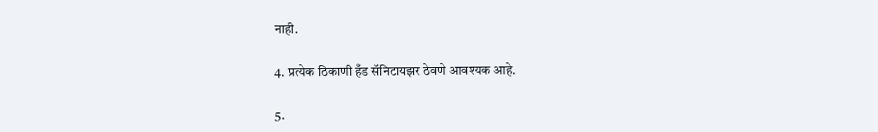नाही.

4. प्रत्येक ठिकाणी हँड सॅनिटायझर ठेवणे आवश्यक आहे.

5.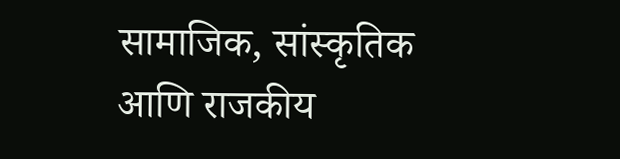सामाजिक, सांस्कृतिक आणि राजकीय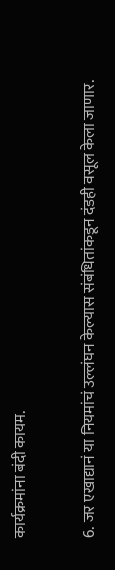कार्यक्रमांना बंदी कायम.

6. जर एखाद्यानं या नियमांचं उल्लंघन केल्यास संबंधितांकडून दंडही वसूल केला जाणार.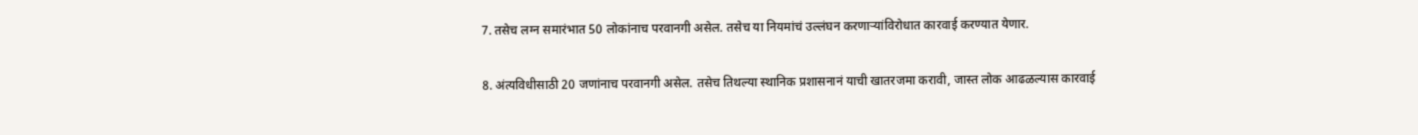7. तसेच लग्न समारंभात 50 लोकांनाच परवानगी असेल. तसेच या नियमांचं उल्लंघन करणाऱ्यांविरोधात कारवाई करण्यात येणार.

8. अंत्यविधीसाठी 20 जणांनाच परवानगी असेल. तसेच तिथल्या स्थानिक प्रशासनानं याची खातरजमा करावी, जास्त लोक आढळल्यास कारवाई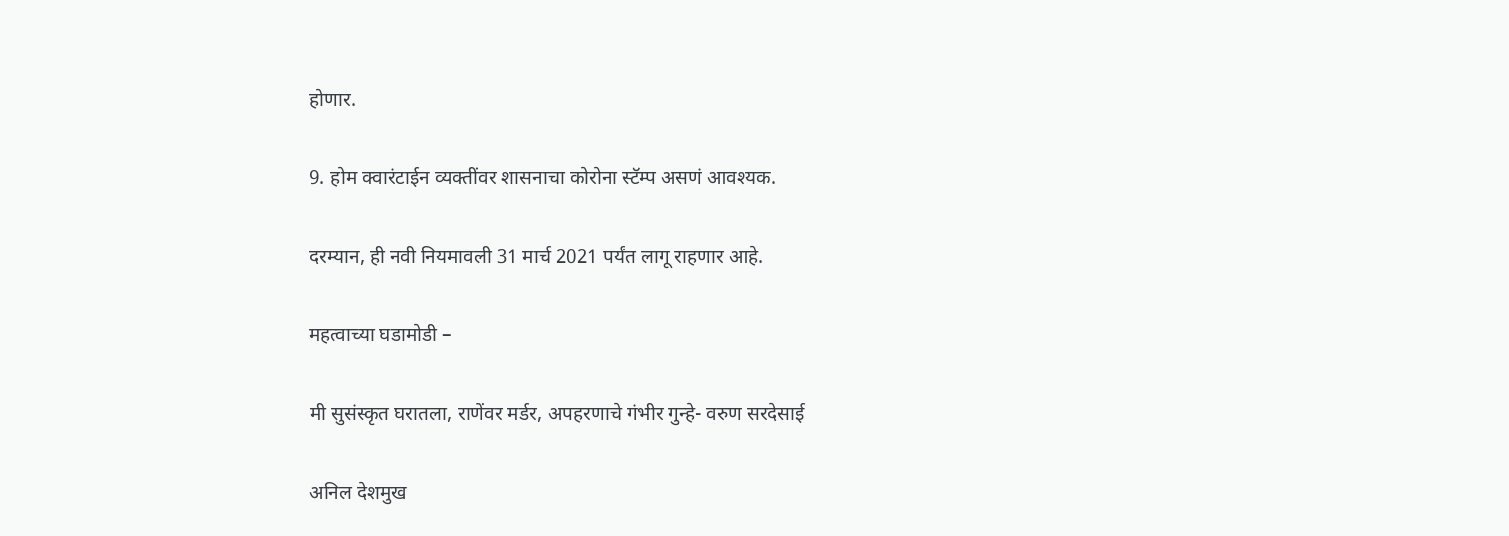होणार.

9. होम क्वारंटाईन व्यक्तींवर शासनाचा कोरोना स्टॅम्प असणं आवश्यक.

दरम्यान, ही नवी नियमावली 31 मार्च 2021 पर्यंत लागू राहणार आहे.

महत्वाच्या घडामोडी –

मी सुसंस्कृत घरातला, राणेंवर मर्डर, अपहरणाचे गंभीर गुन्हे- वरुण सरदेसाई

अनिल देशमुख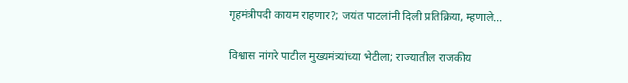गृहमंत्रीपदी कायम राहणार?; जयंत पाटलांनी दिली प्रतिक्रिया, म्हणाले…

विश्वास नांगरे पाटील मुख्यमंत्र्यांच्या भेटीला; राज्यातील राजकीय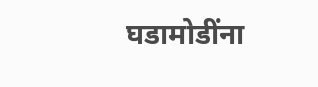घडामोडींना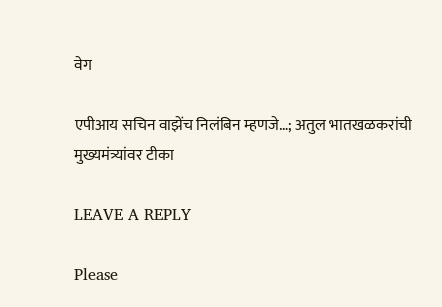वेग

एपीआय सचिन वाझेंच निलंबिन म्हणजे…; अतुल भातखळकरांची मुख्यमंत्र्यांवर टीका

LEAVE A REPLY

Please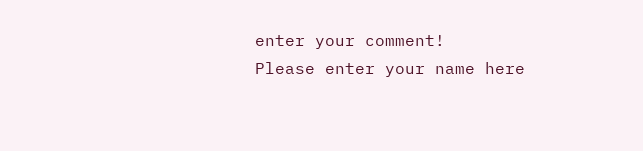enter your comment!
Please enter your name here